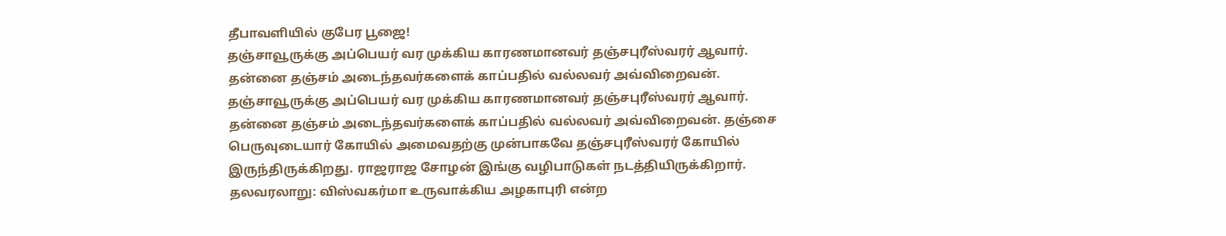தீபாவளியில் குபேர பூஜை!
தஞ்சாவூருக்கு அப்பெயர் வர முக்கிய காரணமானவர் தஞ்சபுரீஸ்வரர் ஆவார். தன்னை தஞ்சம் அடைந்தவர்களைக் காப்பதில் வல்லவர் அவ்விறைவன்.
தஞ்சாவூருக்கு அப்பெயர் வர முக்கிய காரணமானவர் தஞ்சபுரீஸ்வரர் ஆவார்.
தன்னை தஞ்சம் அடைந்தவர்களைக் காப்பதில் வல்லவர் அவ்விறைவன். தஞ்சை பெருவுடையார் கோயில் அமைவதற்கு முன்பாகவே தஞ்சபுரீஸ்வரர் கோயில் இருந்திருக்கிறது. ராஜராஜ சோழன் இங்கு வழிபாடுகள் நடத்தியிருக்கிறார்.
தலவரலாறு: விஸ்வகர்மா உருவாக்கிய அழகாபுரி என்ற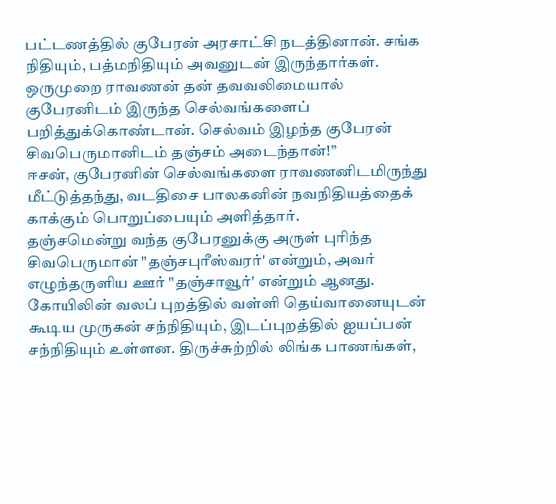பட்டணத்தில் குபேரன் அரசாட்சி நடத்தினான். சங்க நிதியும், பத்மநிதியும் அவனுடன் இருந்தார்கள்.
ஒருமுறை ராவணன் தன் தவவலிமையால் குபேரனிடம் இருந்த செல்வங்களைப் பறித்துக்கொண்டான். செல்வம் இழந்த குபேரன் சிவபெருமானிடம் தஞ்சம் அடைந்தான்!”
ஈசன், குபேரனின் செல்வங்களை ராவணனிடமிருந்து மீட்டுத்தந்து, வடதிசை பாலகனின் நவநிதியத்தைக் காக்கும் பொறுப்பையும் அளித்தார்.
தஞ்சமென்று வந்த குபேரனுக்கு அருள் புரிந்த சிவபெருமான் "தஞ்சபுரீஸ்வரர்' என்றும், அவர் எழுந்தருளிய ஊர் "தஞ்சாவூர்' என்றும் ஆனது.
கோயிலின் வலப் புறத்தில் வள்ளி தெய்வானையுடன் கூடிய முருகன் சந்நிதியும், இடப்புறத்தில் ஐயப்பன் சந்நிதியும் உள்ளன. திருச்சுற்றில் லிங்க பாணங்கள்,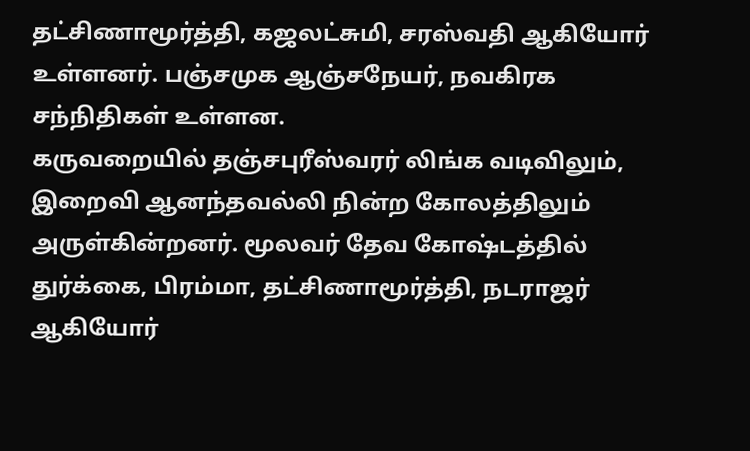தட்சிணாமூர்த்தி, கஜலட்சுமி, சரஸ்வதி ஆகியோர் உள்ளனர். பஞ்சமுக ஆஞ்சநேயர், நவகிரக சந்நிதிகள் உள்ளன.
கருவறையில் தஞ்சபுரீஸ்வரர் லிங்க வடிவிலும், இறைவி ஆனந்தவல்லி நின்ற கோலத்திலும் அருள்கின்றனர். மூலவர் தேவ கோஷ்டத்தில் துர்க்கை, பிரம்மா, தட்சிணாமூர்த்தி, நடராஜர் ஆகியோர்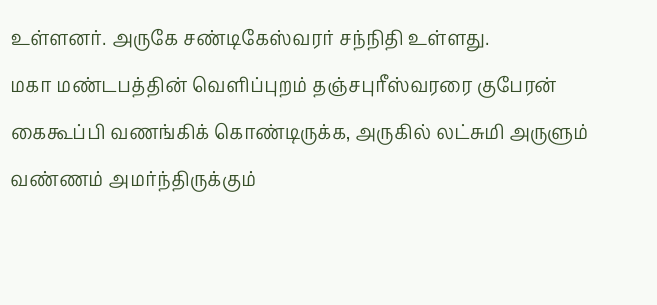உள்ளனர். அருகே சண்டிகேஸ்வரர் சந்நிதி உள்ளது.
மகா மண்டபத்தின் வெளிப்புறம் தஞ்சபுரீஸ்வரரை குபேரன் கைகூப்பி வணங்கிக் கொண்டிருக்க, அருகில் லட்சுமி அருளும் வண்ணம் அமர்ந்திருக்கும்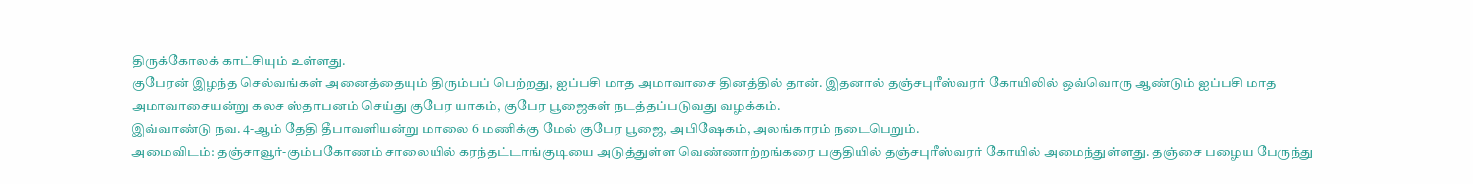திருக்கோலக் காட்சியும் உள்ளது.
குபேரன் இழந்த செல்வங்கள் அனைத்தையும் திரும்பப் பெற்றது, ஐப்பசி மாத அமாவாசை தினத்தில் தான். இதனால் தஞ்சபுரீஸ்வரர் கோயிலில் ஒவ்வொரு ஆண்டும் ஐப்பசி மாத அமாவாசையன்று கலச ஸ்தாபனம் செய்து குபேர யாகம், குபேர பூஜைகள் நடத்தப்படுவது வழக்கம்.
இவ்வாண்டு நவ. 4-ஆம் தேதி தீபாவளியன்று மாலை 6 மணிக்கு மேல் குபேர பூஜை, அபிஷேகம், அலங்காரம் நடைபெறும்.
அமைவிடம்: தஞ்சாவூர்-கும்பகோணம் சாலையில் கரந்தட்டாங்குடியை அடுத்துள்ள வெண்ணாற்றங்கரை பகுதியில் தஞ்சபுரீஸ்வரர் கோயில் அமைந்துள்ளது. தஞ்சை பழைய பேருந்து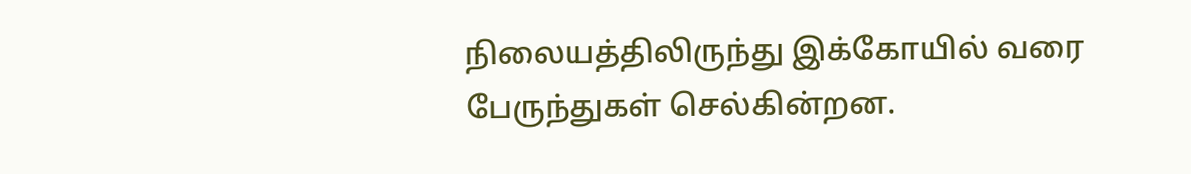நிலையத்திலிருந்து இக்கோயில் வரை பேருந்துகள் செல்கின்றன.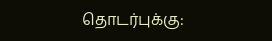தொடர்புக்கு: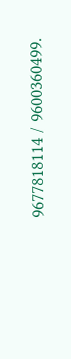9677818114 / 9600360499.